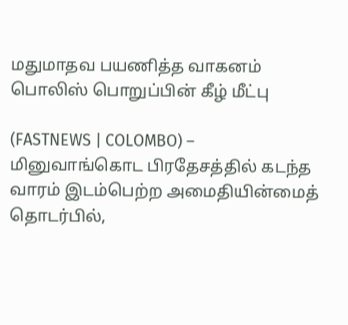மதுமாதவ பயணித்த வாகனம் பொலிஸ் பொறுப்பின் கீழ் மீட்பு

(FASTNEWS | COLOMBO) – மினுவாங்கொட பிரதேசத்தில் கடந்த வாரம் இடம்பெற்ற அமைதியின்மைத் தொடர்பில்,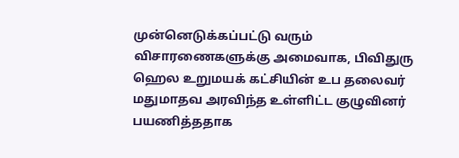முன்னெடுக்கப்பட்டு வரும் விசாரணைகளுக்கு அமைவாக, பிவிதுரு ஹெல உறுமயக் கட்சியின் உப தலைவர் மதுமாதவ அரவிந்த உள்ளிட்ட குழுவினர் பயணித்ததாக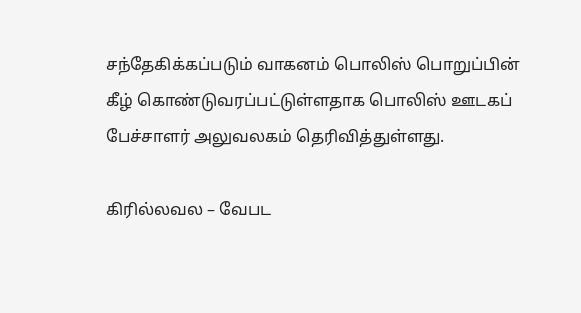சந்தேகிக்கப்படும் வாகனம் பொலிஸ் பொறுப்பின் கீழ் கொண்டுவரப்பட்டுள்ளதாக பொலிஸ் ஊடகப் பேச்சாளர் அலுவலகம் தெரிவித்துள்ளது.

கிரில்லவல – வேபட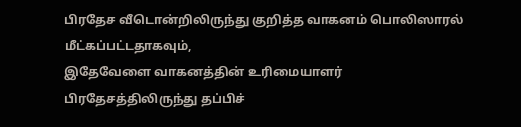பிரதேச வீடொன்றிலிருந்து குறித்த வாகனம் பொலிஸாரல் மீட்கப்பட்டதாகவும்,
இதேவேளை வாகனத்தின் உரிமையாளர் பிரதேசத்திலிருந்து தப்பிச்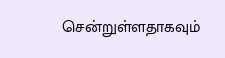சென்றுள்ளதாகவும்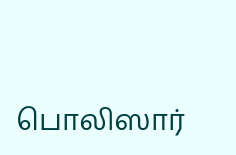பொலிஸார்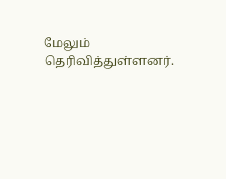மேலும் தெரிவித்துள்ளனர்.